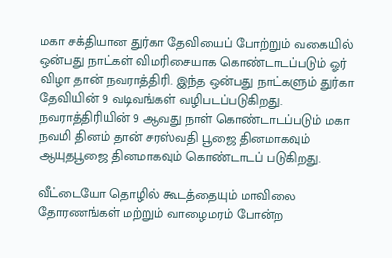மகா சக்தியான துர்கா தேவியைப் போற்றும் வகையில் ஒன்பது நாட்கள் விமரிசையாக கொண்டாடப்படும் ஓர் விழா தான் நவராத்திரி. இந்த ஒன்பது நாட்களும் துர்கா தேவியின் 9 வடிவங்கள் வழிபடப்படுகிறது. நவராத்திரியின் 9 ஆவது நாள் கொண்டாடப்படும் மகா நவமி தினம் தான் சரஸ்வதி பூஜை தினமாகவும் ஆயுதபூஜை தினமாகவும் கொண்டாடப் படுகிறது.

வீட்டையோ தொழில் கூடத்தையும் மாவிலை தோரணங்கள் மற்றும் வாழைமரம் போன்ற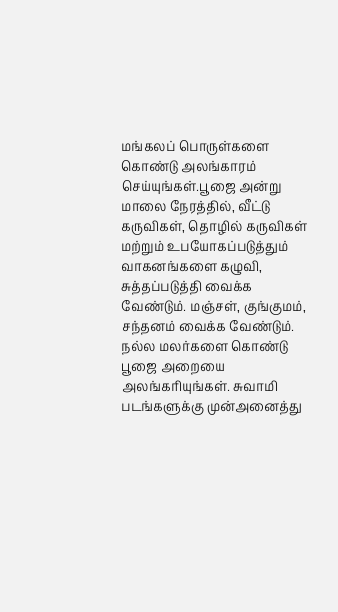மங்கலப் பொருள்களை கொண்டு அலங்காரம் செய்யுங்கள்.பூஜை அன்று மாலை நேரத்தில், வீட்டு கருவிகள், தொழில் கருவிகள் மற்றும் உபயோகப்படுத்தும் வாகனங்களை கழுவி, சுத்தப்படுத்தி வைக்க வேண்டும். மஞ்சள், குங்குமம், சந்தனம் வைக்க வேண்டும்.
நல்ல மலர்களை கொண்டு பூஜை அறையை அலங்கரியுங்கள். சுவாமி படங்களுக்கு முன்அனைத்து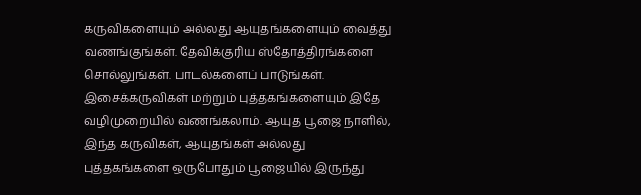கருவிகளையும் அல்லது ஆயுதங்களையும் வைத்து வணங்குங்கள். தேவிக்குரிய ஸ்தோத்திரங்களை சொல்லுங்கள். பாடல்களைப் பாடுங்கள். இசைக்கருவிகள் மற்றும் புத்தகங்களையும் இதே வழிமுறையில் வணங்கலாம். ஆயுத பூஜை நாளில், இந்த கருவிகள், ஆயுதங்கள் அல்லது புத்தகங்களை ஒருபோதும் பூஜையில் இருந்து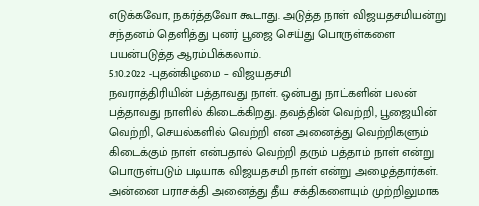எடுக்கவோ, நகர்த்தவோ கூடாது. அடுத்த நாள் விஜயதசமியன்று சந்தனம் தெளித்து புனர் பூஜை செய்து பொருள்களை பயன்படுத்த ஆரம்பிக்கலாம்.
5.10.2022 -புதன்கிழமை – விஜயதசமி
நவராத்திரியின் பத்தாவது நாள். ஒன்பது நாட்களின் பலன் பத்தாவது நாளில் கிடைக்கிறது. தவத்தின் வெற்றி, பூஜையின் வெற்றி, செயல்களில் வெற்றி என அனைத்து வெற்றிகளும் கிடைக்கும் நாள் என்பதால் வெற்றி தரும் பத்தாம் நாள் என்று பொருள்படும் படியாக விஜயதசமி நாள் என்று அழைத்தார்கள்.
அன்னை பராசக்தி அனைத்து தீய சக்திகளையும் முற்றிலுமாக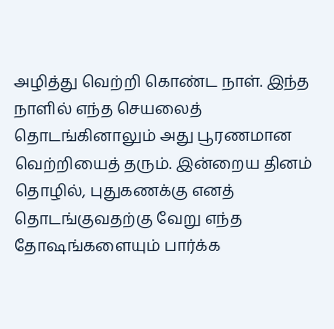அழித்து வெற்றி கொண்ட நாள். இந்த நாளில் எந்த செயலைத் தொடங்கினாலும் அது பூரணமான வெற்றியைத் தரும். இன்றைய தினம் தொழில், புதுகணக்கு எனத் தொடங்குவதற்கு வேறு எந்த தோஷங்களையும் பார்க்க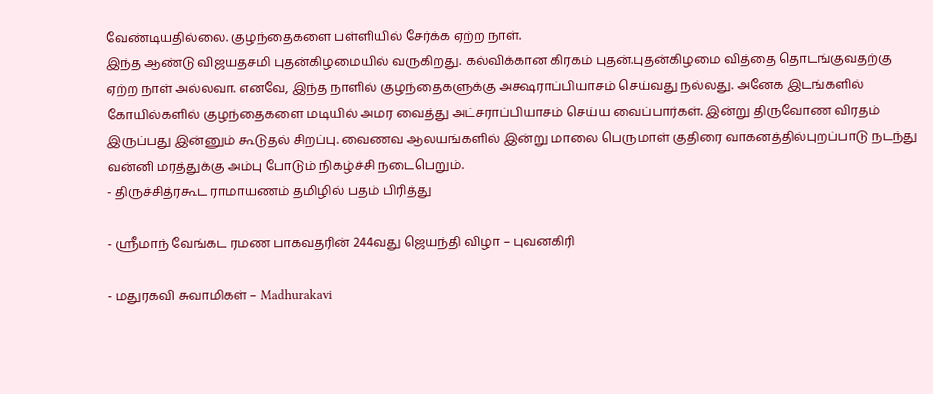வேண்டியதில்லை. குழந்தைகளை பள்ளியில் சேர்க்க ஏற்ற நாள்.
இந்த ஆண்டு விஜயதசமி புதன்கிழமையில் வருகிறது. கல்விக்கான கிரகம் புதன்.புதன்கிழமை வித்தை தொடங்குவதற்கு ஏற்ற நாள் அல்லவா. எனவே, இந்த நாளில் குழந்தைகளுக்கு அக்ஷராப்பியாசம் செய்வது நல்லது. அனேக இடங்களில் கோயில்களில் குழந்தைகளை மடியில் அமர வைத்து அட்சராப்பியாசம் செய்ய வைப்பார்கள். இன்று திருவோண விரதம் இருப்பது இன்னும் கூடுதல் சிறப்பு. வைணவ ஆலயங்களில் இன்று மாலை பெருமாள் குதிரை வாகனத்தில்புறப்பாடு நடந்து வன்னி மரத்துக்கு அம்பு போடும் நிகழ்ச்சி நடைபெறும்.
- திருச்சித்ரகூட ராமாயணம் தமிழில் பதம் பிரித்து

- ஸ்ரீமாந் வேங்கட ரமண பாகவதரின் 244வது ஜெயந்தி விழா – புவனகிரி

- மதுரகவி சுவாமிகள் – Madhurakavi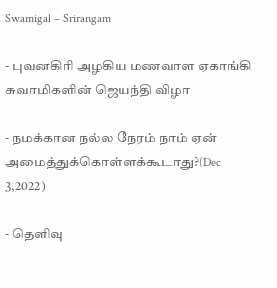Swamigal – Srirangam

- புவனகிரி அழகிய மணவாள ஏகாங்கி சுவாமிகளின் ஜெயந்தி விழா

- நமக்கான நல்ல நேரம் நாம் ஏன் அமைத்துக்கொள்ளக்கூடாது?(Dec 3,2022)

- தெளிவு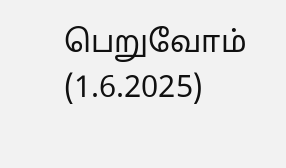பெறுவோம் (1.6.2025)